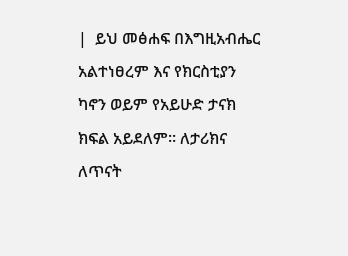|  ይህ መፅሐፍ በእግዚአብሔር አልተነፀረም እና የክርስቲያን ካኖን ወይም የአይሁድ ታናክ ክፍል አይደለም። ለታሪክና ለጥናት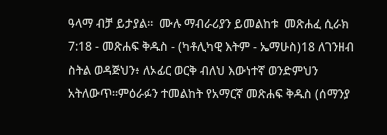ዓላማ ብቻ ይታያል።  ሙሉ ማብራሪያን ይመልከቱ  መጽሐፈ ሲራክ 7:18 - መጽሐፍ ቅዱስ - (ካቶሊካዊ እትም - ኤማሁስ)18 ለገንዘብ ስትል ወዳጅህን፥ ለኦፊር ወርቅ ብለህ እውነተኛ ወንድምህን አትለውጥ።ምዕራፉን ተመልከት የአማርኛ መጽሐፍ ቅዱስ (ሰማንያ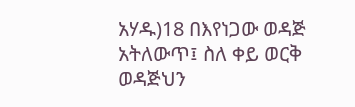አሃዱ)18 በእየነጋው ወዳጅ አትለውጥ፤ ስለ ቀይ ወርቅ ወዳጅህን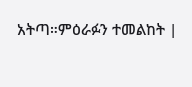አትጣ።ምዕራፉን ተመልከት |